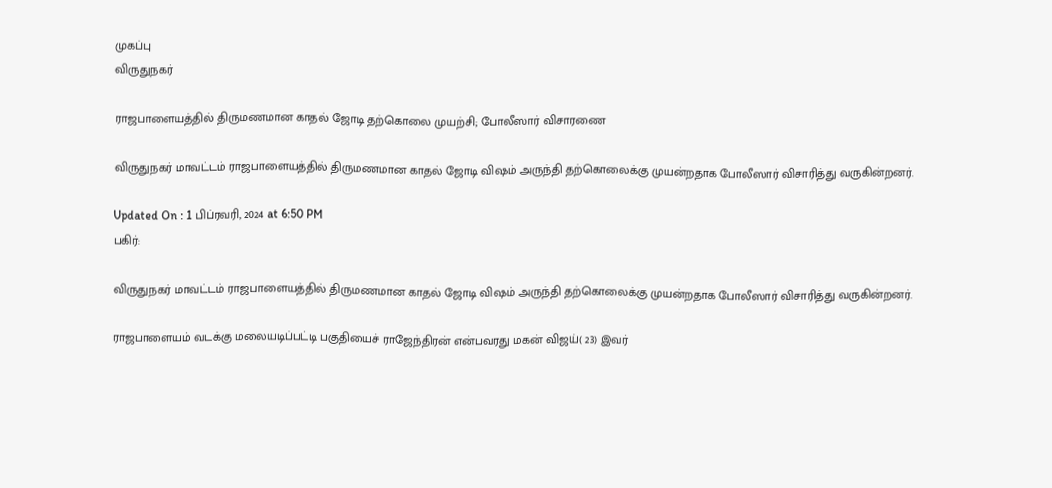முகப்பு
விருதுநகர்

ராஜபாளையத்தில் திருமணமான காதல் ஜோடி தற்கொலை முயற்சி; போலீஸார் விசாரணை

விருதுநகர் மாவட்டம் ராஜபாளையத்தில் திருமணமான காதல் ஜோடி விஷம் அருந்தி தற்கொலைக்கு முயன்றதாக போலீஸார் விசாரித்து வருகின்றனர்.

Updated On : 1 பிப்ரவரி, 2024 at 6:50 PM
பகிர்:

விருதுநகர் மாவட்டம் ராஜபாளையத்தில் திருமணமான காதல் ஜோடி விஷம் அருந்தி தற்கொலைக்கு முயன்றதாக போலீஸார் விசாரித்து வருகின்றனர்.

ராஜபாளையம் வடக்கு மலையடிப்பட்டி பகுதியைச் ராஜேந்திரன் என்பவரது மகன் விஜய்( 23) இவர்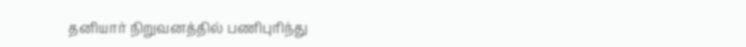தனியார் நிறுவனத்தில் பணிபுரிந்து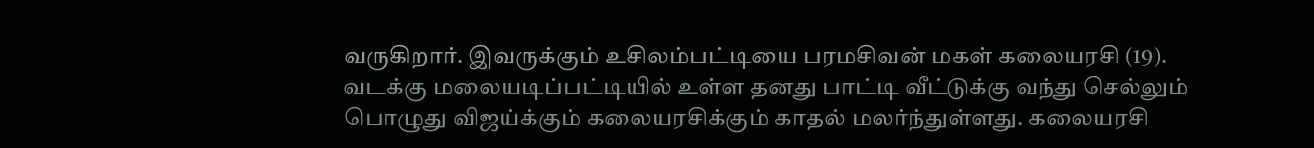வருகிறார். இவருக்கும் உசிலம்பட்டியை பரமசிவன் மகள் கலையரசி (19). வடக்கு மலையடிப்பட்டியில் உள்ள தனது பாட்டி வீட்டுக்கு வந்து செல்லும் பொழுது விஜய்க்கும் கலையரசிக்கும் காதல் மலர்ந்துள்ளது. கலையரசி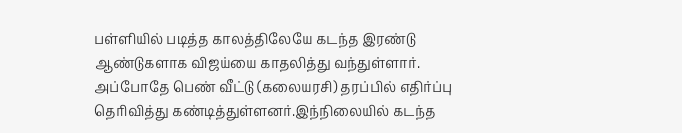பள்ளியில் படித்த காலத்திலேயே கடந்த இரண்டு ஆண்டுகளாக விஜய்யை காதலித்து வந்துள்ளார். அப்போதே பெண் வீட்டு (கலையரசி) தரப்பில் எதிர்ப்பு தெரிவித்து கண்டித்துள்ளனர்.இந்நிலையில் கடந்த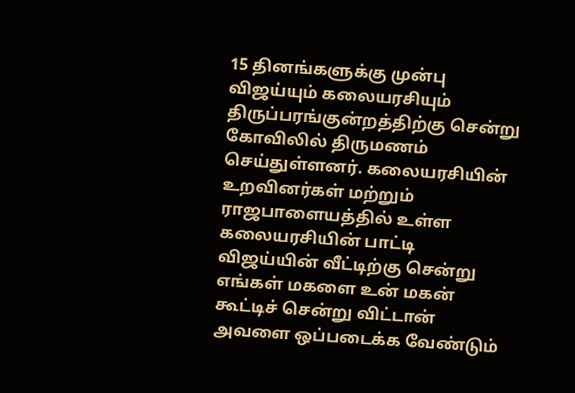15 தினங்களுக்கு முன்பு விஜய்யும் கலையரசியும் திருப்பரங்குன்றத்திற்கு சென்று கோவிலில் திருமணம் செய்துள்ளனர். கலையரசியின் உறவினர்கள் மற்றும் ராஜபாளையத்தில் உள்ள கலையரசியின் பாட்டி விஜய்யின் வீட்டிற்கு சென்று எங்கள் மகளை உன் மகன் கூட்டிச் சென்று விட்டான் அவளை ஒப்படைக்க வேண்டும்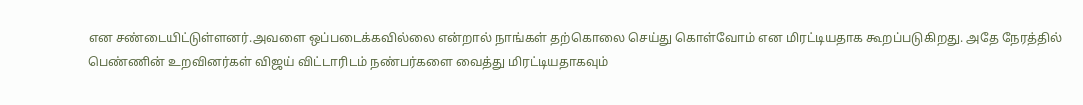என சண்டையிட்டுள்ளனர்.அவளை ஒப்படைக்கவில்லை என்றால் நாங்கள் தற்கொலை செய்து கொள்வோம் என மிரட்டியதாக கூறப்படுகிறது. அதே நேரத்தில் பெண்ணின் உறவினர்கள் விஜய் விட்டாரிடம் நண்பர்களை வைத்து மிரட்டியதாகவும்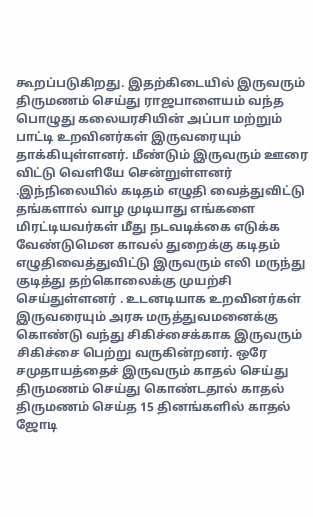கூறப்படுகிறது. இதற்கிடையில் இருவரும் திருமணம் செய்து ராஜபாளையம் வந்த பொழுது கலையரசியின் அப்பா மற்றும் பாட்டி உறவினர்கள் இருவரையும் தாக்கியுள்ளனர். மீண்டும் இருவரும் ஊரை விட்டு வெளியே சென்றுள்ளனர் .இந்நிலையில் கடிதம் எழுதி வைத்துவிட்டு தங்களால் வாழ முடியாது எங்களை மிரட்டியவர்கள் மீது நடவடிக்கை எடுக்க வேண்டுமென காவல் துறைக்கு கடிதம் எழுதிவைத்துவிட்டு இருவரும் எலி மருந்து குடித்து தற்கொலைக்கு முயற்சி செய்துள்ளனர் . உடனடியாக உறவினர்கள் இருவரையும் அரசு மருத்துவமனைக்கு கொண்டு வந்து சிகிச்சைக்காக இருவரும் சிகிச்சை பெற்று வருகின்றனர். ஒரே சமுதாயத்தைச் இருவரும் காதல் செய்து திருமணம் செய்து கொண்டதால் காதல் திருமணம் செய்த 15 தினங்களில் காதல் ஜோடி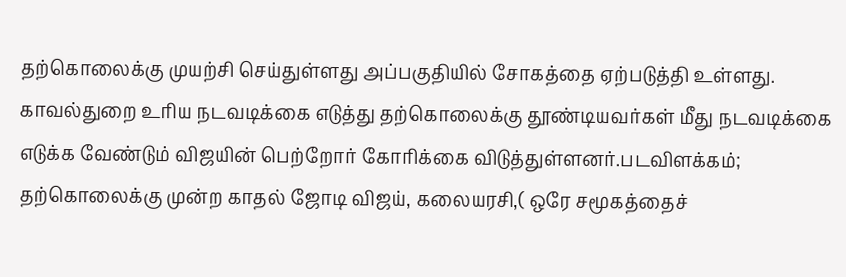தற்கொலைக்கு முயற்சி செய்துள்ளது அப்பகுதியில் சோகத்தை ஏற்படுத்தி உள்ளது. காவல்துறை உரிய நடவடிக்கை எடுத்து தற்கொலைக்கு தூண்டியவர்கள் மீது நடவடிக்கை எடுக்க வேண்டும் விஜயின் பெற்றோர் கோரிக்கை விடுத்துள்ளனர்.படவிளக்கம்; தற்கொலைக்கு முன்ற காதல் ஜோடி விஜய், கலையரசி,( ஒரே சமூகத்தைச்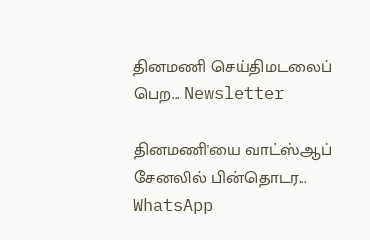தினமணி செய்திமடலைப் பெற... Newsletter

தினமணி'யை வாட்ஸ்ஆப் சேனலில் பின்தொடர... WhatsApp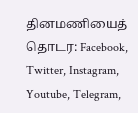தினமணியைத் தொடர: Facebook, Twitter, Instagram, Youtube, Telegram,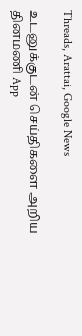Threads, Arattai, Google News

உடனுக்குடன் செய்திகளை அறிய தினமணி App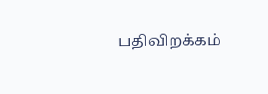பதிவிறக்கம்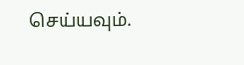செய்யவும்.